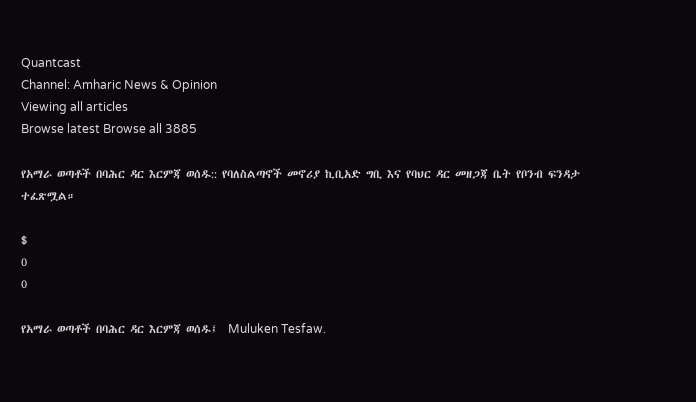Quantcast
Channel: Amharic News & Opinion
Viewing all articles
Browse latest Browse all 3885

የአማራ ወጣቶች በባሕር ዳር እርምጃ ወሰዱ:: የባለስልጣኖች መኖሪያ ኪቢአድ ግቢ እና የባህር ዳር መዘጋጃ ቤት የቦንብ ፍንዳታ ተፈጽሟል።

$
0
0

የአማራ ወጣቶች በባሕር ዳር እርምጃ ወሰዱ፤  Muluken Tesfaw.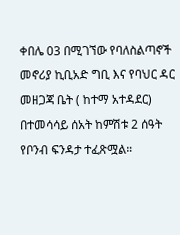ቀበሌ 03 በሚገኘው የባለስልጣኖች መኖሪያ ኪቢአድ ግቢ እና የባህር ዳር መዘጋጃ ቤት ( ከተማ አተዳደር) በተመሳሳይ ሰአት ከምሽቱ 2 ሰዓት የቦንብ ፍንዳታ ተፈጽሟል።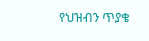የህዝብን ጥያቄ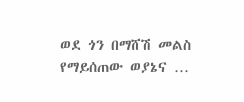ወደ ጎን በማሸሽ መልስ የማይሰጠው ወያኔና …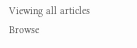Viewing all articles
Browse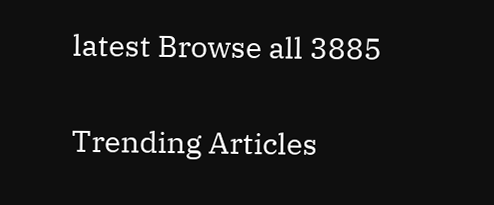latest Browse all 3885

Trending Articles